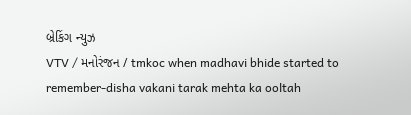બ્રેકિંગ ન્યુઝ
VTV / મનોરંજન / tmkoc when madhavi bhide started to remember-disha vakani tarak mehta ka ooltah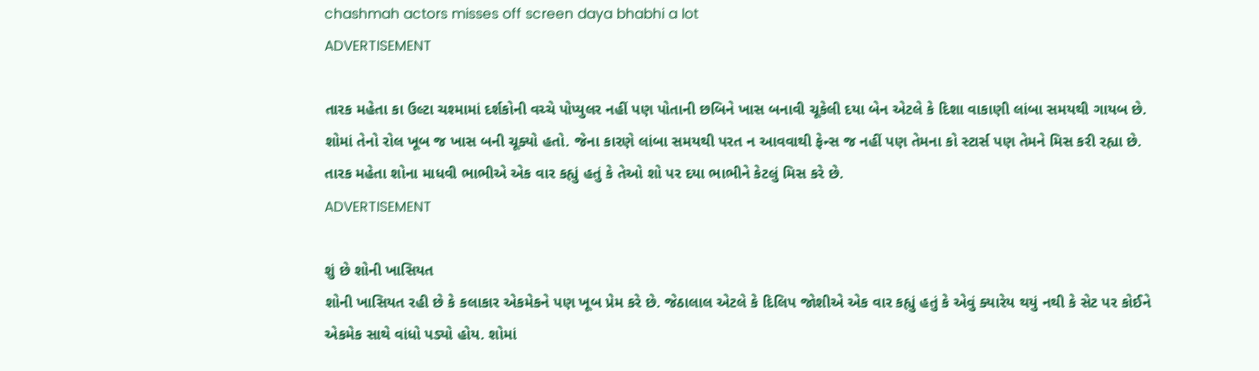chashmah actors misses off screen daya bhabhi a lot
ADVERTISEMENT

તારક મહેતા કા ઉલ્ટા ચશ્મામાં દર્શકોની વચ્ચે પોપ્યુલર નહીં પણ પોતાની છબિને ખાસ બનાવી ચૂકેલી દયા બેન એટલે કે દિશા વાકાણી લાંબા સમયથી ગાયબ છે. શોમાં તેનો રોલ ખૂબ જ ખાસ બની ચૂક્યો હતો. જેના કારણે લાંબા સમયથી પરત ન આવવાથી ફેન્સ જ નહીં પણ તેમના કો સ્ટાર્સ પણ તેમને મિસ કરી રહ્યા છે. તારક મહેતા શોના માધવી ભાભીએ એક વાર કહ્યું હતું કે તેઓ શો પર દયા ભાભીને કેટલું મિસ કરે છે.
ADVERTISEMENT

શું છે શોની ખાસિયત
શોની ખાસિયત રહી છે કે કલાકાર એકમેકને પણ ખૂબ પ્રેમ કરે છે. જેઠાલાલ એટલે કે દિલિપ જોશીએ એક વાર કહ્યું હતું કે એવું ક્યારેય થયું નથી કે સેટ પર કોઈને એકમેક સાથે વાંધો પડ્યો હોય. શોમાં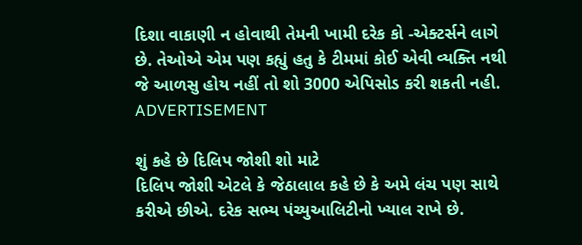દિશા વાકાણી ન હોવાથી તેમની ખામી દરેક કો -એક્ટર્સને લાગે છે. તેઓએ એમ પણ કહ્યું હતુ કે ટીમમાં કોઈ એવી વ્યક્તિ નથી જે આળસુ હોય નહીં તો શો 3000 એપિસોડ કરી શકતી નહી.
ADVERTISEMENT

શું કહે છે દિલિપ જોશી શો માટે
દિલિપ જોશી એટલે કે જેઠાલાલ કહે છે કે અમે લંચ પણ સાથે કરીએ છીએ. દરેક સભ્ય પંચ્યુઆલિટીનો ખ્યાલ રાખે છે.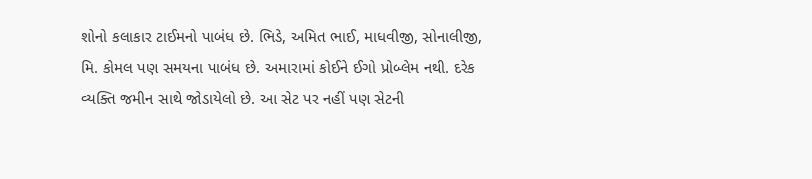શોનો કલાકાર ટાઈમનો પાબંધ છે. ભિડે, અમિત ભાઈ, માધવીજી, સોનાલીજી, મિ. કોમલ પણ સમયના પાબંધ છે. અમારામાં કોઈને ઈગો પ્રોબ્લેમ નથી. દરેક વ્યક્તિ જમીન સાથે જોડાયેલો છે. આ સેટ પર નહીં પણ સેટની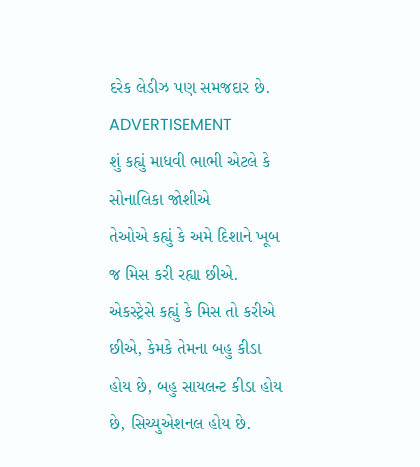દરેક લેડીઝ પણ સમજદાર છે.
ADVERTISEMENT
શું કહ્યું માધવી ભાભી એટલે કે સોનાલિકા જોશીએ
તેઓએ કહ્યું કે અમે દિશાને ખૂબ જ મિસ કરી રહ્યા છીએ. એકસ્ટ્રેસે કહ્યું કે મિસ તો કરીએ છીએ, કેમકે તેમના બહુ કીડા હોય છે, બહુ સાયલન્ટ કીડા હોય છે, સિચ્યુએશનલ હોય છે.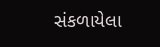સંકળાયેલા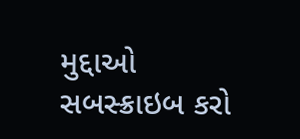મુદ્દાઓ
સબસ્ક્રાઇબ કરો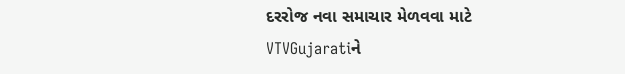દરરોજ નવા સમાચાર મેળવવા માટે VTVGujaratiને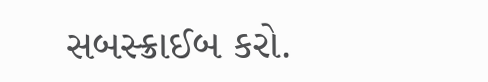સબસ્ક્રાઈબ કરો.